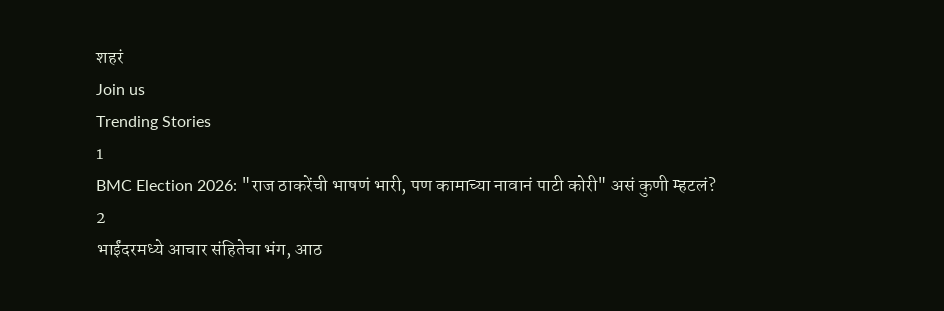शहरं
Join us
Trending Stories
1
BMC Election 2026: "राज ठाकरेंची भाषणं भारी, पण कामाच्या नावानं पाटी कोरी" असं कुणी म्हटलं?
2
भाईंदरमध्ये आचार संहितेचा भंग, आठ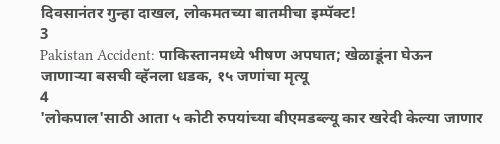दिवसानंतर गुन्हा दाखल, लोकमतच्या बातमीचा इम्पॅक्ट!
3
Pakistan Accident: पाकिस्तानमध्ये भीषण अपघात; खेळाडूंना घेऊन जाणाऱ्या बसची व्हॅनला धडक, १५ जणांचा मृत्यू
4
'लोकपाल'साठी आता ५ कोटी रुपयांच्या बीएमडब्ल्यू कार खरेदी केल्या जाणार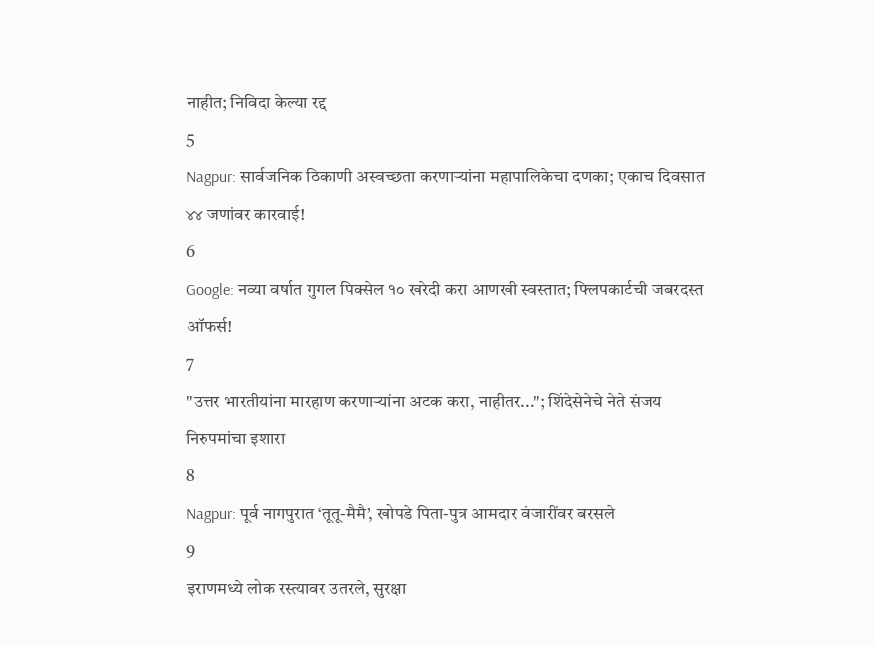नाहीत; निविदा केल्या रद्द
5
Nagpur: सार्वजनिक ठिकाणी अस्वच्छता करणाऱ्यांना महापालिकेचा दणका; एकाच दिवसात ४४ जणांवर कारवाई!
6
Google: नव्या वर्षात गुगल पिक्सेल १० खरेदी करा आणखी स्वस्तात; फ्लिपकार्टची जबरदस्त ऑफर्स!
7
"उत्तर भारतीयांना मारहाण करणाऱ्यांना अटक करा, नाहीतर..."; शिंदेसेनेचे नेते संजय निरुपमांचा इशारा
8
Nagpur: पूर्व नागपुरात ‘तूतू-मैमै’, खोपडे पिता-पुत्र आमदार वंजारींवर बरसले
9
इराणमध्ये लोक रस्त्यावर उतरले, सुरक्षा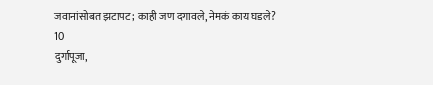जवानांसोबत झटापट; काही जण दगावले, नेमकं काय घडले?
10
दुर्गापूजा,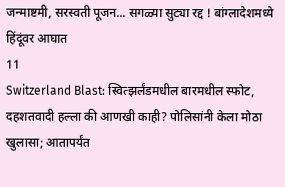जन्माष्टमी, सरस्वती पूजन... सगळ्या सुट्या रद्द ! बांग्लादेशमध्ये हिंदूंवर आघात
11
Switzerland Blast: स्वित्झर्लंडमधील बारमधील स्फोट, दहशतवादी हल्ला की आणखी काही? पोलिसांनी केला मोठा खुलासा; आतापर्यंत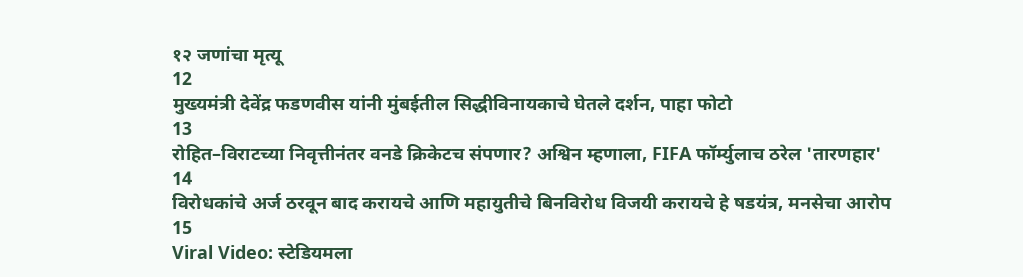१२ जणांचा मृत्यू
12
मुख्यमंत्री देवेंद्र फडणवीस यांनी मुंबईतील सिद्धीविनायकाचे घेतले दर्शन, पाहा फोटो
13
रोहित–विराटच्या निवृत्तीनंतर वनडे क्रिकेटच संपणार? अश्विन म्हणाला, FIFA फॉर्म्युलाच ठरेल 'तारणहार'
14
विरोधकांचे अर्ज ठरवून बाद करायचे आणि महायुतीचे बिनविरोध विजयी करायचे हे षडयंत्र, मनसेचा आरोप
15
Viral Video: स्टेडियमला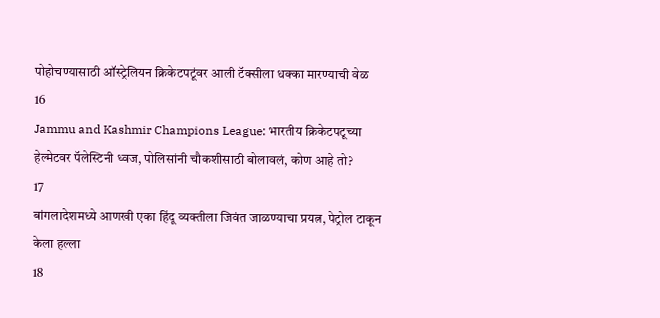पोहोचण्यासाठी ऑस्ट्रेलियन क्रिकेटपटूंवर आली टॅक्सीला धक्का मारण्याची वेळ
16
Jammu and Kashmir Champions League: भारतीय क्रिकेटपटूच्या हेल्मेटवर पॅलेस्टिनी ध्वज, पोलिसांनी चौकशीसाठी बोलावलं, कोण आहे तो?
17
बांगलादेशमध्ये आणखी एका हिंदू व्यक्तीला जिवंत जाळण्याचा प्रयत्न, पेट्रोल टाकून केला हल्ला
18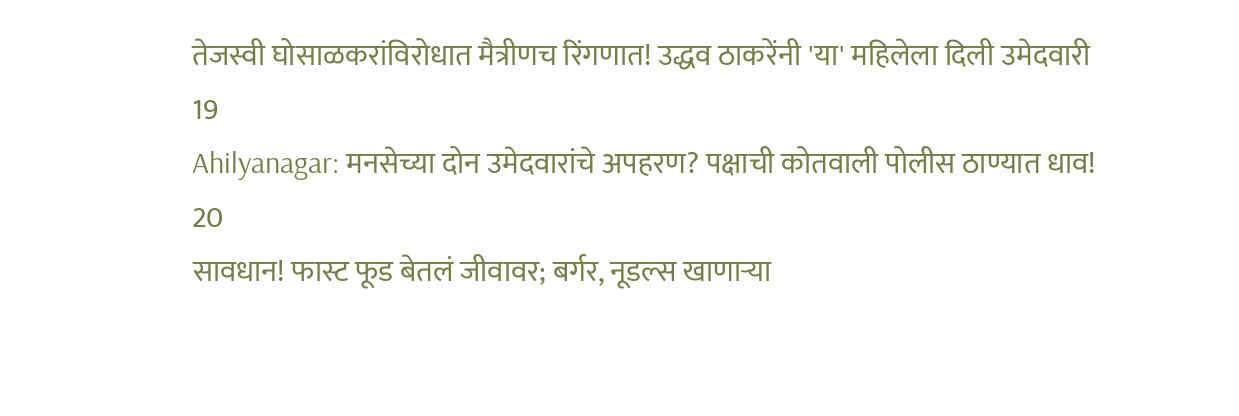तेजस्वी घोसाळकरांविरोधात मैत्रीणच रिंगणात! उद्धव ठाकरेंनी 'या' महिलेला दिली उमेदवारी
19
Ahilyanagar: मनसेच्या दोन उमेदवारांचे अपहरण? पक्षाची कोतवाली पोलीस ठाण्यात धाव!
20
सावधान! फास्ट फूड बेतलं जीवावर; बर्गर, नूडल्स खाणाऱ्या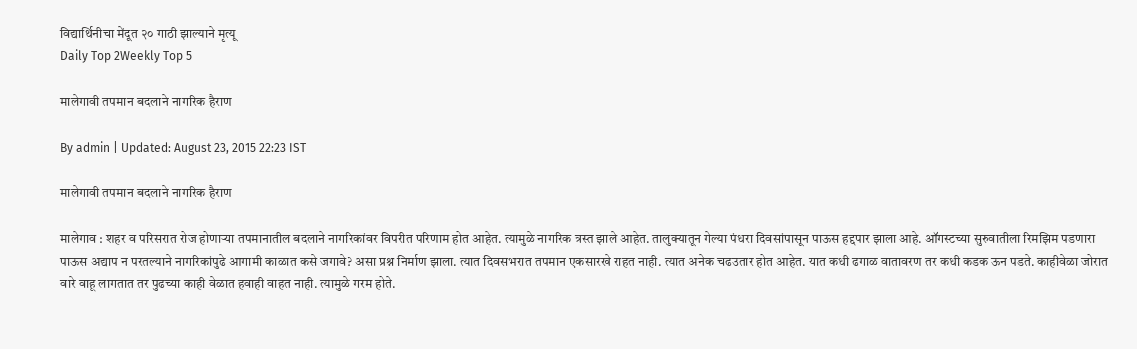विद्यार्थिनीचा मेंदूत २० गाठी झाल्याने मृत्यू
Daily Top 2Weekly Top 5

मालेगावी तपमान बदलाने नागरिक हैराण

By admin | Updated: August 23, 2015 22:23 IST

मालेगावी तपमान बदलाने नागरिक हैराण

मालेगाव : शहर व परिसरात रोज होणाऱ्या तपमानातील बदलाने नागरिकांवर विपरीत परिणाम होत आहेत. त्यामुळे नागरिक त्रस्त झाले आहेत. तालुक्यातून गेल्या पंधरा दिवसांपासून पाऊस हद्दपार झाला आहे. ऑगस्टच्या सुरुवातीला रिमझिम पडणारा पाऊस अद्याप न परतल्याने नागरिकांपुढे आगामी काळात कसे जगावे? असा प्रश्न निर्माण झाला. त्यात दिवसभरात तपमान एकसारखे राहत नाही. त्यात अनेक चढउतार होत आहेत. यात कधी ढगाळ वातावरण तर कधी कडक ऊन पडते. काहीवेळा जोरात वारे वाहू लागतात तर पुढच्या काही वेळात हवाही वाहत नाही. त्यामुळे गरम होते.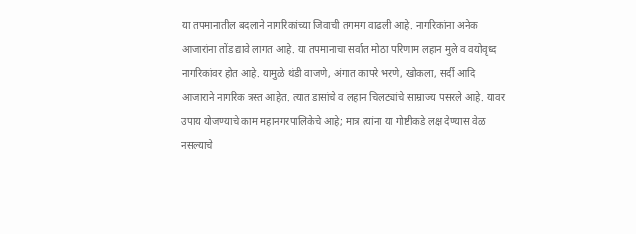या तपमानातील बदलाने नागरिकांच्या जिवाची तगमग वाढली आहे. नागरिकांना अनेक आजारांना तोंड द्यावे लागत आहे. या तपमानाचा सर्वात मोठा परिणाम लहान मुले व वयोवृध्द नागरिकांवर होत आहे. यामुळे थंडी वाजणे, अंगात कापरे भरणे, खोकला, सर्दी आदि आजाराने नागरिक त्रस्त आहेत. त्यात डासांचे व लहान चिलट्यांचे साम्राज्य पसरले आहे. यावर उपाय योजण्याचे काम महानगरपालिकेचे आहे; मात्र त्यांना या गोष्टीकडे लक्ष देण्यास वेळ नसल्याचे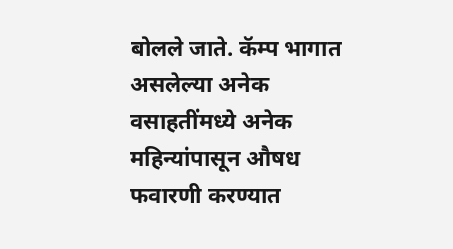बोलले जाते. कॅम्प भागात असलेल्या अनेक वसाहतींमध्ये अनेक महिन्यांपासून औषध फवारणी करण्यात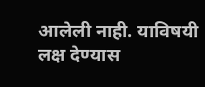आलेली नाही. याविषयी लक्ष देण्यास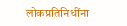लोकप्रतिनिधींना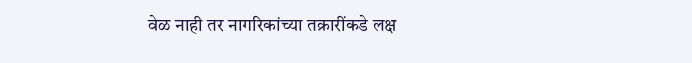वेळ नाही तर नागरिकांच्या तक्रारींकडे लक्ष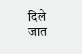दिले जात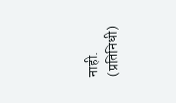नाही. (प्रतिनिधी)